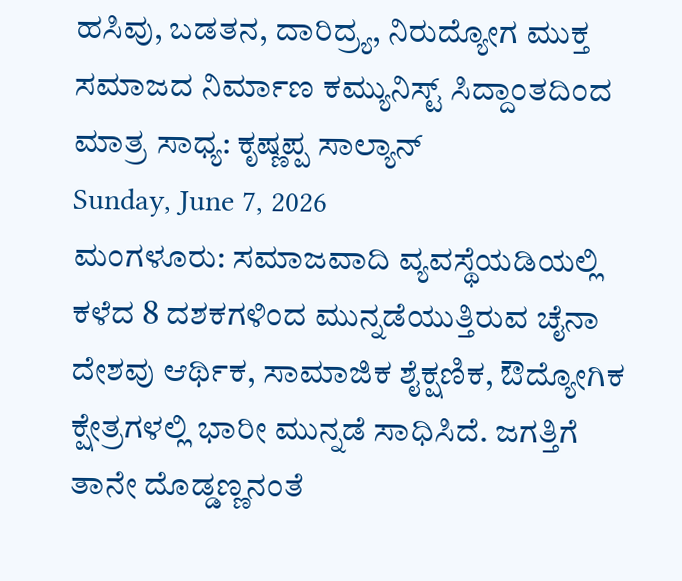ಹಸಿವು, ಬಡತನ, ದಾರಿದ್ರ್ಯ, ನಿರುದ್ಯೋಗ ಮುಕ್ತ ಸಮಾಜದ ನಿರ್ಮಾಣ ಕಮ್ಯುನಿಸ್ಟ್ ಸಿದ್ದಾಂತದಿಂದ ಮಾತ್ರ ಸಾಧ್ಯ: ಕೃಷ್ಣಪ್ಪ ಸಾಲ್ಯಾನ್
Sunday, June 7, 2026
ಮಂಗಳೂರು: ಸಮಾಜವಾದಿ ವ್ಯವಸ್ಥೆಯಡಿಯಲ್ಲಿ ಕಳೆದ 8 ದಶಕಗಳಿಂದ ಮುನ್ನಡೆಯುತ್ತಿರುವ ಚೈನಾ ದೇಶವು ಆರ್ಥಿಕ, ಸಾಮಾಜಿಕ ಶೈಕ್ಷಣಿಕ, ಔದ್ಯೋಗಿಕ ಕ್ಷೇತ್ರಗಳಲ್ಲಿ ಭಾರೀ ಮುನ್ನಡೆ ಸಾಧಿಸಿದೆ. ಜಗತ್ತಿಗೆ ತಾನೇ ದೊಡ್ಡಣ್ಣನಂತೆ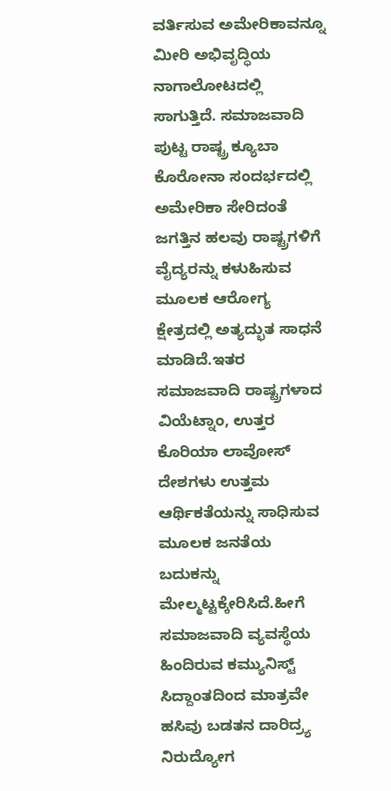ವರ್ತಿಸುವ ಅಮೇರಿಕಾವನ್ನೂ ಮೀರಿ ಅಭಿವೃದ್ಧಿಯ ನಾಗಾಲೋಟದಲ್ಲಿ ಸಾಗುತ್ತಿದೆ. ಸಮಾಜವಾದಿ ಪುಟ್ಟ ರಾಷ್ಟ್ರ ಕ್ಯೂಬಾ ಕೊರೋನಾ ಸಂದರ್ಭದಲ್ಲಿ ಅಮೇರಿಕಾ ಸೇರಿದಂತೆ ಜಗತ್ತಿನ ಹಲವು ರಾಷ್ಟ್ರಗಳಿಗೆ ವೈದ್ಯರನ್ನು ಕಳುಹಿಸುವ ಮೂಲಕ ಆರೋಗ್ಯ ಕ್ಷೇತ್ರದಲ್ಲಿ ಅತ್ಯದ್ಭುತ ಸಾಧನೆ ಮಾಡಿದೆ.ಇತರ ಸಮಾಜವಾದಿ ರಾಷ್ಟ್ರಗಳಾದ ವಿಯೆಟ್ನಾಂ, ಉತ್ತರ ಕೊರಿಯಾ ಲಾವೋಸ್ ದೇಶಗಳು ಉತ್ತಮ ಆರ್ಥಿಕತೆಯನ್ನು ಸಾಧಿಸುವ ಮೂಲಕ ಜನತೆಯ ಬದುಕನ್ನು ಮೇಲ್ಮಟ್ಟಕ್ಕೇರಿಸಿದೆ.ಹೀಗೆ ಸಮಾಜವಾದಿ ವ್ಯವಸ್ಥೆಯ ಹಿಂದಿರುವ ಕಮ್ಯುನಿಸ್ಟ್ ಸಿದ್ದಾಂತದಿಂದ ಮಾತ್ರವೇ ಹಸಿವು ಬಡತನ ದಾರಿದ್ರ್ಯ ನಿರುದ್ಯೋಗ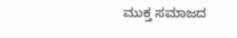ಮುಕ್ತ ಸಮಾಜದ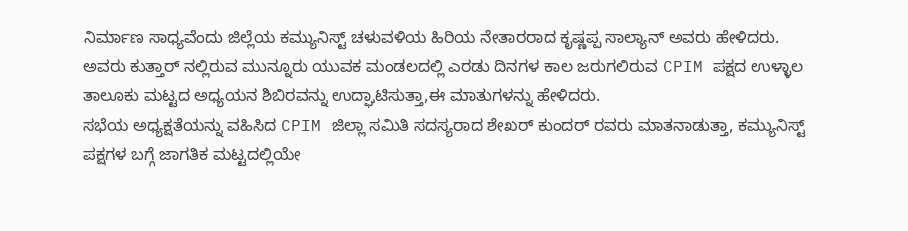ನಿರ್ಮಾಣ ಸಾಧ್ಯವೆಂದು ಜಿಲ್ಲೆಯ ಕಮ್ಯುನಿಸ್ಟ್ ಚಳುವಳಿಯ ಹಿರಿಯ ನೇತಾರರಾದ ಕೃಷ್ಣಪ್ಪ ಸಾಲ್ಯಾನ್ ಅವರು ಹೇಳಿದರು.
ಅವರು ಕುತ್ತಾರ್ ನಲ್ಲಿರುವ ಮುನ್ನೂರು ಯುವಕ ಮಂಡಲದಲ್ಲಿ ಎರಡು ದಿನಗಳ ಕಾಲ ಜರುಗಲಿರುವ CPIM ಪಕ್ಷದ ಉಳ್ಳಾಲ ತಾಲೂಕು ಮಟ್ಟದ ಅಧ್ಯಯನ ಶಿಬಿರವನ್ನು ಉದ್ಘಾಟಿಸುತ್ತಾ,ಈ ಮಾತುಗಳನ್ನು ಹೇಳಿದರು.
ಸಭೆಯ ಅಧ್ಯಕ್ಷತೆಯನ್ನು ವಹಿಸಿದ CPIM ಜಿಲ್ಲಾ ಸಮಿತಿ ಸದಸ್ಯರಾದ ಶೇಖರ್ ಕುಂದರ್ ರವರು ಮಾತನಾಡುತ್ತಾ, ಕಮ್ಯುನಿಸ್ಟ್ ಪಕ್ಷಗಳ ಬಗ್ಗೆ ಜಾಗತಿಕ ಮಟ್ಟದಲ್ಲಿಯೇ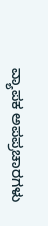ವ್ಯಾಪಕ ಅಪಪ್ರಚಾರಗಳು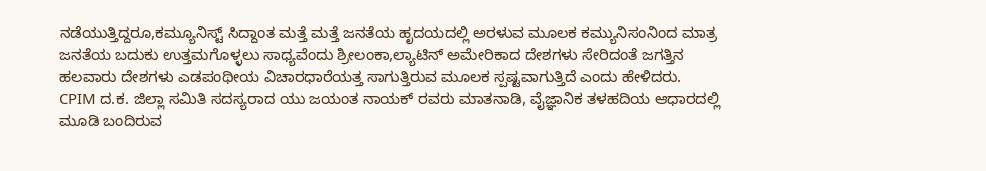ನಡೆಯುತ್ತಿದ್ದರೂ,ಕಮ್ಯೂನಿಸ್ಟ್ ಸಿದ್ದಾಂತ ಮತ್ತೆ ಮತ್ತೆ ಜನತೆಯ ಹೃದಯದಲ್ಲಿ ಅರಳುವ ಮೂಲಕ ಕಮ್ಯುನಿಸಂನಿಂದ ಮಾತ್ರ ಜನತೆಯ ಬದುಕು ಉತ್ತಮಗೊಳ್ಳಲು ಸಾಧ್ಯವೆಂದು ಶ್ರೀಲಂಕಾ,ಲ್ಯಾಟಿನ್ ಅಮೇರಿಕಾದ ದೇಶಗಳು ಸೇರಿದಂತೆ ಜಗತ್ತಿನ ಹಲವಾರು ದೇಶಗಳು ಎಡಪಂಥೀಯ ವಿಚಾರಧಾರೆಯತ್ತ ಸಾಗುತ್ತಿರುವ ಮೂಲಕ ಸ್ಪಷ್ಟವಾಗುತ್ತಿದೆ ಎಂದು ಹೇಳಿದರು.
CPIM ದ.ಕ. ಜಿಲ್ಲಾ ಸಮಿತಿ ಸದಸ್ಯರಾದ ಯು ಜಯಂತ ನಾಯಕ್ ರವರು ಮಾತನಾಡಿ, ವೈಜ್ಞಾನಿಕ ತಳಹದಿಯ ಆಧಾರದಲ್ಲಿ ಮೂಡಿ ಬಂದಿರುವ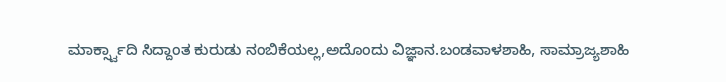ಮಾರ್ಕ್ಸ್ವಾದಿ ಸಿದ್ದಾಂತ ಕುರುಡು ನಂಬಿಕೆಯಲ್ಲ,ಅದೊಂದು ವಿಜ್ಞಾನ.ಬಂಡವಾಳಶಾಹಿ, ಸಾಮ್ರಾಜ್ಯಶಾಹಿ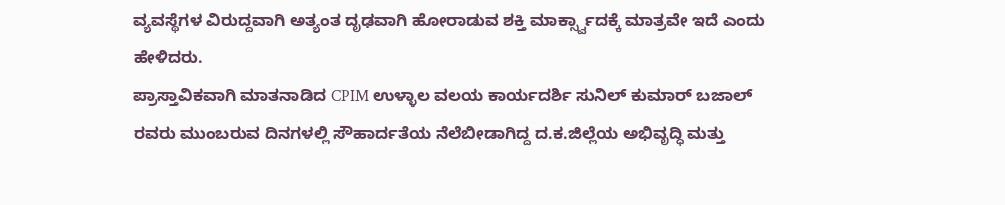ವ್ಯವಸ್ಥೆಗಳ ವಿರುದ್ದವಾಗಿ ಅತ್ಯಂತ ದೃಢವಾಗಿ ಹೋರಾಡುವ ಶಕ್ತಿ ಮಾರ್ಕ್ಸ್ವಾದಕ್ಕೆ ಮಾತ್ರವೇ ಇದೆ ಎಂದು ಹೇಳಿದರು.
ಪ್ರಾಸ್ತಾವಿಕವಾಗಿ ಮಾತನಾಡಿದ CPIM ಉಳ್ಳಾಲ ವಲಯ ಕಾರ್ಯದರ್ಶಿ ಸುನಿಲ್ ಕುಮಾರ್ ಬಜಾಲ್ ರವರು ಮುಂಬರುವ ದಿನಗಳಲ್ಲಿ ಸೌಹಾರ್ದತೆಯ ನೆಲೆಬೀಡಾಗಿದ್ದ ದ.ಕ.ಜಿಲ್ಲೆಯ ಅಭಿವೃದ್ಧಿ ಮತ್ತು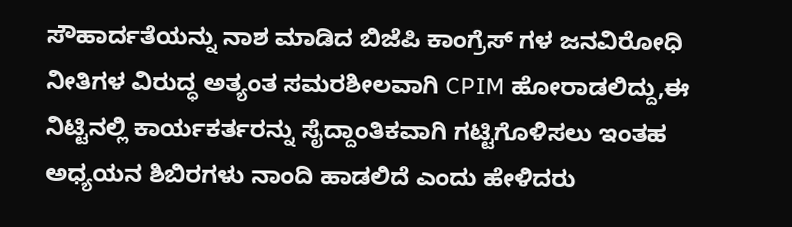ಸೌಹಾರ್ದತೆಯನ್ನು ನಾಶ ಮಾಡಿದ ಬಿಜೆಪಿ ಕಾಂಗ್ರೆಸ್ ಗಳ ಜನವಿರೋಧಿ ನೀತಿಗಳ ವಿರುದ್ಧ ಅತ್ಯಂತ ಸಮರಶೀಲವಾಗಿ CPIM ಹೋರಾಡಲಿದ್ದು,ಈ ನಿಟ್ಟಿನಲ್ಲಿ ಕಾರ್ಯಕರ್ತರನ್ನು ಸೈದ್ದಾಂತಿಕವಾಗಿ ಗಟ್ಟಿಗೊಳಿಸಲು ಇಂತಹ ಅಧ್ಯಯನ ಶಿಬಿರಗಳು ನಾಂದಿ ಹಾಡಲಿದೆ ಎಂದು ಹೇಳಿದರು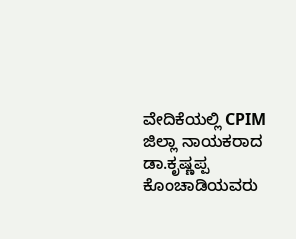ವೇದಿಕೆಯಲ್ಲಿ CPIM ಜಿಲ್ಲಾ ನಾಯಕರಾದ ಡಾ.ಕೃಷ್ಣಪ್ಪ ಕೊಂಚಾಡಿಯವರು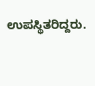ಉಪಸ್ಥಿತರಿದ್ದರು.